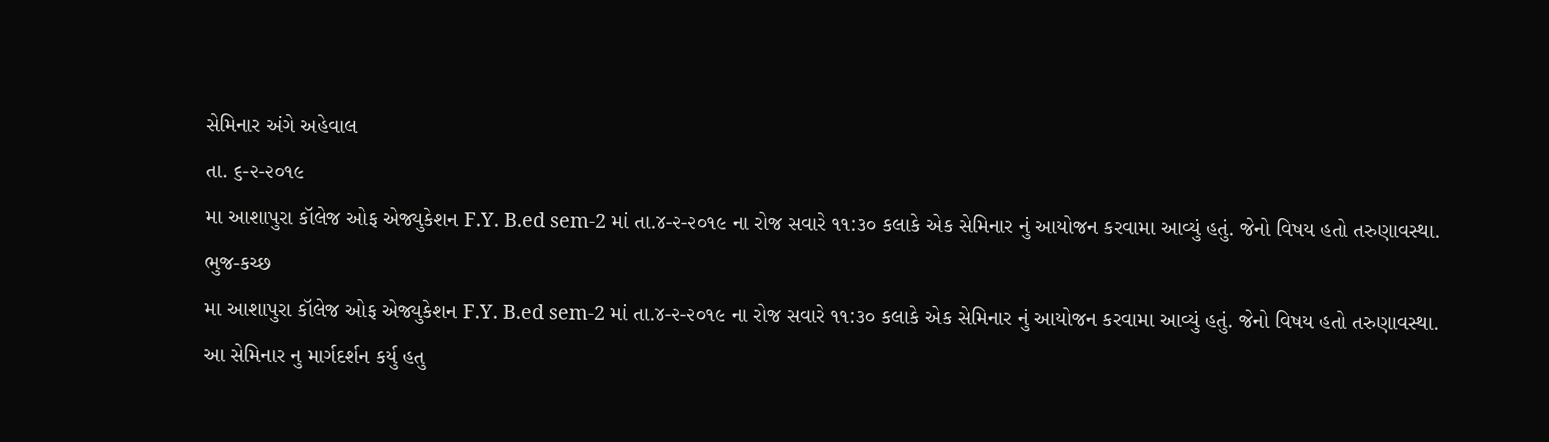સેમિનાર અંગે અહેવાલ
તા. ૬-૨-૨૦૧૯
મા આશાપુરા કૉલેજ ઓફ એજ્યુકેશન F.Y. B.ed sem-2 માં તા.૪-૨-૨૦૧૯ ના રોજ સવારે ૧૧:૩૦ કલાકે એક સેમિનાર નું આયોજન કરવામા આવ્યું હતું. જેનો વિષય હતો તરુણાવસ્થા.
ભુજ-કચ્છ
મા આશાપુરા કૉલેજ ઓફ એજ્યુકેશન F.Y. B.ed sem-2 માં તા.૪-૨-૨૦૧૯ ના રોજ સવારે ૧૧:૩૦ કલાકે એક સેમિનાર નું આયોજન કરવામા આવ્યું હતું. જેનો વિષય હતો તરુણાવસ્થા.
આ સેમિનાર નુ માર્ગદર્શન કર્યુ હતુ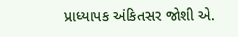પ્રાધ્યાપક અંકિતસર જોશી એ.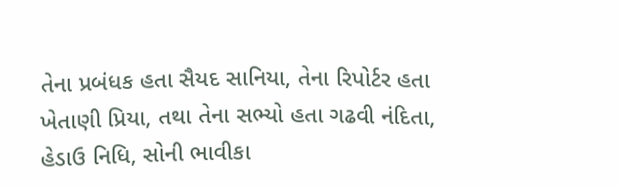તેના પ્રબંધક હતા સૈયદ સાનિયા, તેના રિપોર્ટર હતા ખેતાણી પ્રિયા, તથા તેના સભ્યો હતા ગઢવી નંદિતા, હેડાઉ નિધિ, સોની ભાવીકા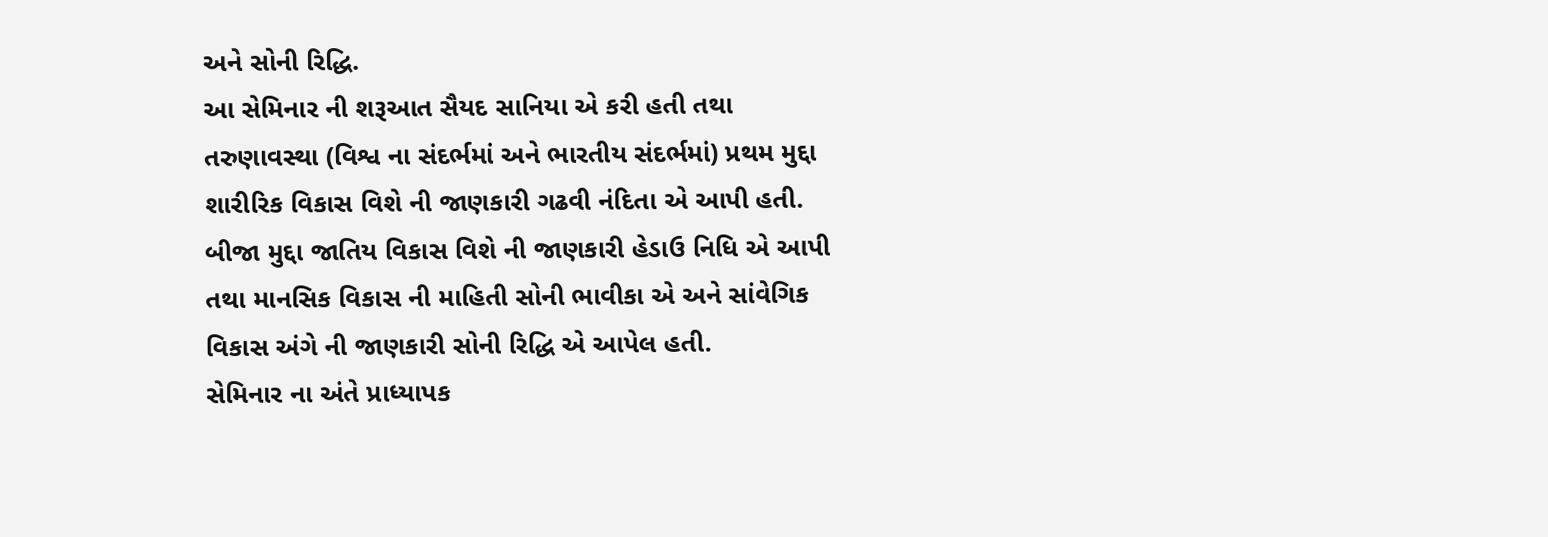અને સોની રિદ્ધિ.
આ સેમિનાર ની શરૂઆત સૈયદ સાનિયા એ કરી હતી તથા તરુણાવસ્થા (વિશ્વ ના સંદર્ભમાં અને ભારતીય સંદર્ભમાં) પ્રથમ મુદ્દા શારીરિક વિકાસ વિશે ની જાણકારી ગઢવી નંદિતા એ આપી હતી. બીજા મુદ્દા જાતિય વિકાસ વિશે ની જાણકારી હેડાઉ નિધિ એ આપી તથા માનસિક વિકાસ ની માહિતી સોની ભાવીકા એ અને સાંવેગિક વિકાસ અંગે ની જાણકારી સોની રિદ્ધિ એ આપેલ હતી.
સેમિનાર ના અંતે પ્રાધ્યાપક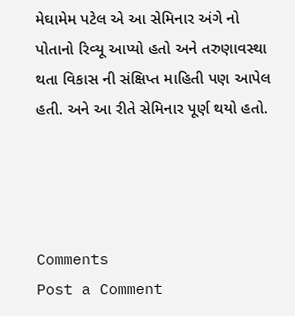મેઘામેમ પટેલ એ આ સેમિનાર અંગે નો પોતાનો રિવ્યૂ આપ્યો હતો અને તરુણાવસ્થા થતા વિકાસ ની સંક્ષિપ્ત માહિતી પણ આપેલ હતી. અને આ રીતે સેમિનાર પૂર્ણ થયો હતો.




Comments
Post a Comment